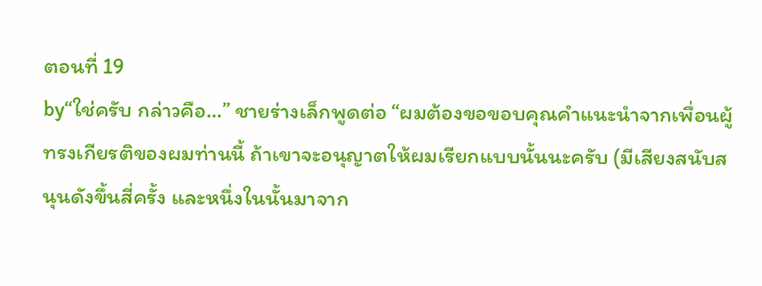ตอนที่ 19
by“ใช่ครับ กล่าวคือ…” ชายร่างเล็กพูดต่อ “ผมต้องขอขอบคุณคำแนะนำจากเพื่อนผู้ทรงเกียรติของผมท่านนี้ ถ้าเขาจะอนุญาตให้ผมเรียกแบบนั้นนะครับ (มีเสียงสนับสนุนดังขึ้นสี่ครั้ง และหนึ่งในนั้นมาจาก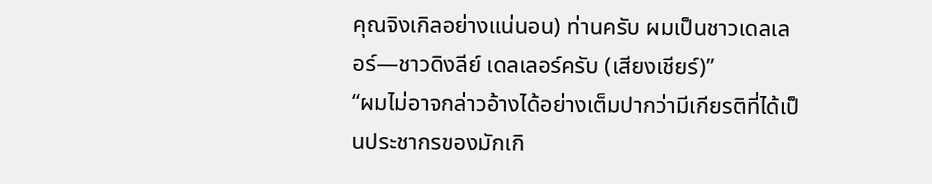คุณจิงเกิลอย่างแน่นอน) ท่านครับ ผมเป็นชาวเดลเลอร์—ชาวดิงลีย์ เดลเลอร์ครับ (เสียงเชียร์)”
“ผมไม่อาจกล่าวอ้างได้อย่างเต็มปากว่ามีเกียรติที่ได้เป็นประชากรของมักเกิ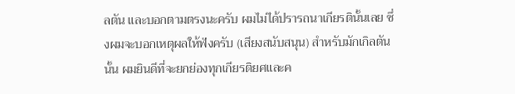ลตัน และบอกตามตรงนะครับ ผมไม่ได้ปรารถนาเกียรตินั้นเลย ซึ่งผมจะบอกเหตุผลให้ฟังครับ (เสียงสนับสนุน) สำหรับมักเกิลตันนั้น ผมยินดีที่จะยกย่องทุกเกียรติยศและค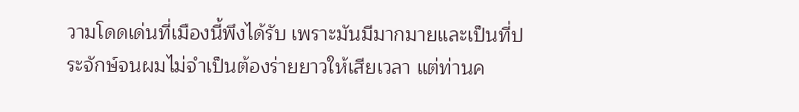วามโดดเด่นที่เมืองนี้พึงได้รับ เพราะมันมีมากมายและเป็นที่ประจักษ์จนผมไม่จำเป็นต้องร่ายยาวให้เสียเวลา แต่ท่านค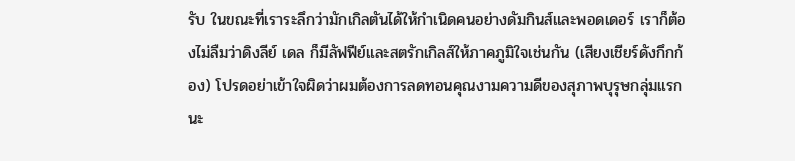รับ ในขณะที่เราระลึกว่ามักเกิลตันได้ให้กำเนิดคนอย่างดัมกินส์และพอดเดอร์ เราก็ต้องไม่ลืมว่าดิงลีย์ เดล ก็มีลัฟฟีย์และสตรักเกิลส์ให้ภาคภูมิใจเช่นกัน (เสียงเชียร์ดังกึกก้อง) โปรดอย่าเข้าใจผิดว่าผมต้องการลดทอนคุณงามความดีของสุภาพบุรุษกลุ่มแรกนะ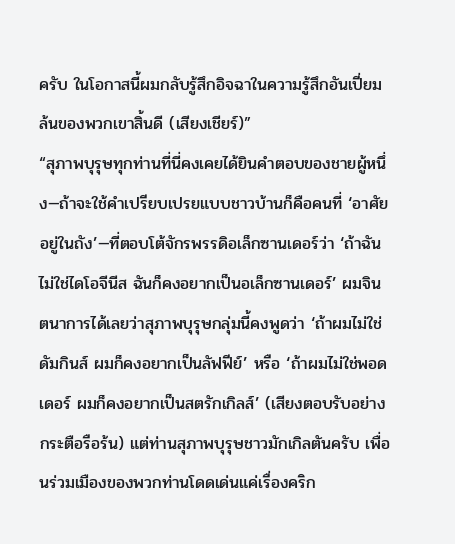ครับ ในโอกาสนี้ผมกลับรู้สึกอิจฉาในความรู้สึกอันเปี่ยมล้นของพวกเขาสิ้นดี (เสียงเชียร์)”
“สุภาพบุรุษทุกท่านที่นี่คงเคยได้ยินคำตอบของชายผู้หนึ่ง—ถ้าจะใช้คำเปรียบเปรยแบบชาวบ้านก็คือคนที่ ‘อาศัยอยู่ในถัง’—ที่ตอบโต้จักรพรรดิอเล็กซานเดอร์ว่า ‘ถ้าฉันไม่ใช่ไดโอจีนีส ฉันก็คงอยากเป็นอเล็กซานเดอร์’ ผมจินตนาการได้เลยว่าสุภาพบุรุษกลุ่มนี้คงพูดว่า ‘ถ้าผมไม่ใช่ดัมกินส์ ผมก็คงอยากเป็นลัฟฟีย์’ หรือ ‘ถ้าผมไม่ใช่พอดเดอร์ ผมก็คงอยากเป็นสตรักเกิลส์’ (เสียงตอบรับอย่างกระตือรือร้น) แต่ท่านสุภาพบุรุษชาวมักเกิลตันครับ เพื่อนร่วมเมืองของพวกท่านโดดเด่นแค่เรื่องคริก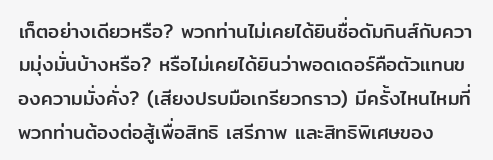เก็ตอย่างเดียวหรือ? พวกท่านไม่เคยได้ยินชื่อดัมกินส์กับความมุ่งมั่นบ้างหรือ? หรือไม่เคยได้ยินว่าพอดเดอร์คือตัวแทนของความมั่งคั่ง? (เสียงปรบมือเกรียวกราว) มีครั้งไหนไหมที่พวกท่านต้องต่อสู้เพื่อสิทธิ เสรีภาพ และสิทธิพิเศษของ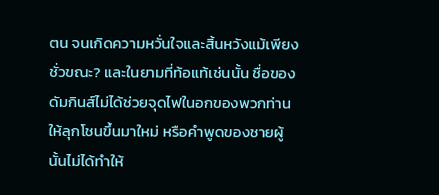ตน จนเกิดความหวั่นใจและสิ้นหวังแม้เพียงชั่วขณะ? และในยามที่ท้อแท้เช่นนั้น ชื่อของดัมกินส์ไม่ได้ช่วยจุดไฟในอกของพวกท่านให้ลุกโชนขึ้นมาใหม่ หรือคำพูดของชายผู้นั้นไม่ได้ทำให้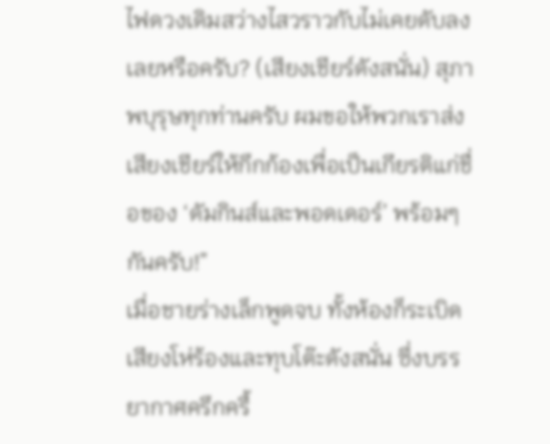ไฟดวงเดิมสว่างไสวราวกับไม่เคยดับลงเลยหรือครับ? (เสียงเชียร์ดังสนั่น) สุภาพบุรุษทุกท่านครับ ผมขอให้พวกเราส่งเสียงเชียร์ให้กึกก้องเพื่อเป็นเกียรติแก่ชื่อของ ‘ดัมกินส์และพอดเดอร์’ พร้อมๆ กันครับ!”
เมื่อชายร่างเล็กพูดจบ ทั้งห้องก็ระเบิดเสียงโห่ร้องและทุบโต๊ะดังสนั่น ซึ่งบรรยากาศครึกครื้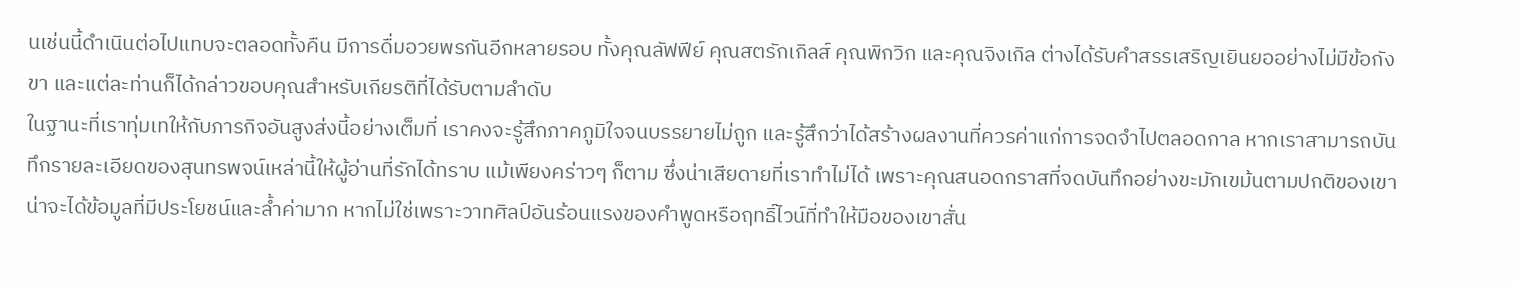นเช่นนี้ดำเนินต่อไปแทบจะตลอดทั้งคืน มีการดื่มอวยพรกันอีกหลายรอบ ทั้งคุณลัฟฟีย์ คุณสตรักเกิลส์ คุณพิกวิก และคุณจิงเกิล ต่างได้รับคำสรรเสริญเยินยออย่างไม่มีข้อกังขา และแต่ละท่านก็ได้กล่าวขอบคุณสำหรับเกียรติที่ได้รับตามลำดับ
ในฐานะที่เราทุ่มเทให้กับภารกิจอันสูงส่งนี้อย่างเต็มที่ เราคงจะรู้สึกภาคภูมิใจจนบรรยายไม่ถูก และรู้สึกว่าได้สร้างผลงานที่ควรค่าแก่การจดจำไปตลอดกาล หากเราสามารถบันทึกรายละเอียดของสุนทรพจน์เหล่านี้ให้ผู้อ่านที่รักได้ทราบ แม้เพียงคร่าวๆ ก็ตาม ซึ่งน่าเสียดายที่เราทำไม่ได้ เพราะคุณสนอดกราสที่จดบันทึกอย่างขะมักเขม้นตามปกติของเขา น่าจะได้ข้อมูลที่มีประโยชน์และล้ำค่ามาก หากไม่ใช่เพราะวาทศิลป์อันร้อนแรงของคำพูดหรือฤทธิ์ไวน์ที่ทำให้มือของเขาสั่น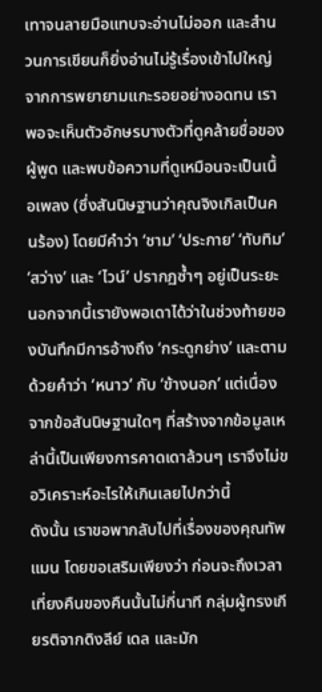เทาจนลายมือแทบจะอ่านไม่ออก และสำนวนการเขียนก็ยิ่งอ่านไม่รู้เรื่องเข้าไปใหญ่
จากการพยายามแกะรอยอย่างอดทน เราพอจะเห็นตัวอักษรบางตัวที่ดูคล้ายชื่อของผู้พูด และพบข้อความที่ดูเหมือนจะเป็นเนื้อเพลง (ซึ่งสันนิษฐานว่าคุณจิงเกิลเป็นคนร้อง) โดยมีคำว่า ‘ชาม’ ‘ประกาย’ ‘ทับทิม’ ‘สว่าง’ และ ‘ไวน์’ ปรากฏซ้ำๆ อยู่เป็นระยะ นอกจากนี้เรายังพอเดาได้ว่าในช่วงท้ายของบันทึกมีการอ้างถึง ‘กระดูกย่าง’ และตามด้วยคำว่า ‘หนาว’ กับ ‘ข้างนอก’ แต่เนื่องจากข้อสันนิษฐานใดๆ ที่สร้างจากข้อมูลเหล่านี้เป็นเพียงการคาดเดาล้วนๆ เราจึงไม่ขอวิเคราะห์อะไรให้เกินเลยไปกว่านี้
ดังนั้น เราขอพากลับไปที่เรื่องของคุณทัพแมน โดยขอเสริมเพียงว่า ก่อนจะถึงเวลาเที่ยงคืนของคืนนั้นไม่กี่นาที กลุ่มผู้ทรงเกียรติจากดิงลีย์ เดล และมัก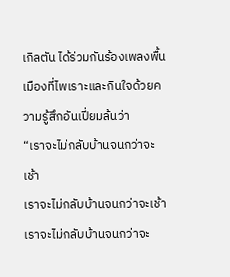เกิลตัน ได้ร่วมกันร้องเพลงพื้นเมืองที่ไพเราะและกินใจด้วยความรู้สึกอันเปี่ยมล้นว่า
“เราจะไม่กลับบ้านจนกว่าจะเช้า
เราจะไม่กลับบ้านจนกว่าจะเช้า
เราจะไม่กลับบ้านจนกว่าจะ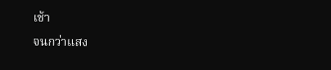เช้า
จนกว่าแสง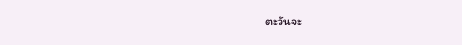ตะวันจะ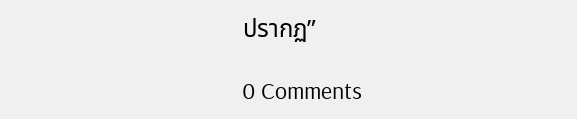ปรากฏ”

0 Comments